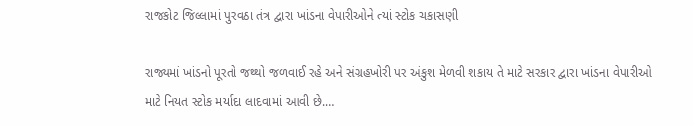રાજકોટ જિલ્લામાં પુરવઠા તંત્ર દ્વારા ખાંડના વેપારીઓને ત્યાં સ્ટોક ચકાસણી

રાજ્યમાં ખાંડનો પૂરતો જથ્થો જળવાઈ રહે અને સંગ્રહખોરી પર અંકુશ મેળવી શકાય તે માટે સરકાર દ્વારા ખાંડના વેપારીઓ માટે નિયત સ્ટોક મર્યાદા લાદવામાં આવી છે.…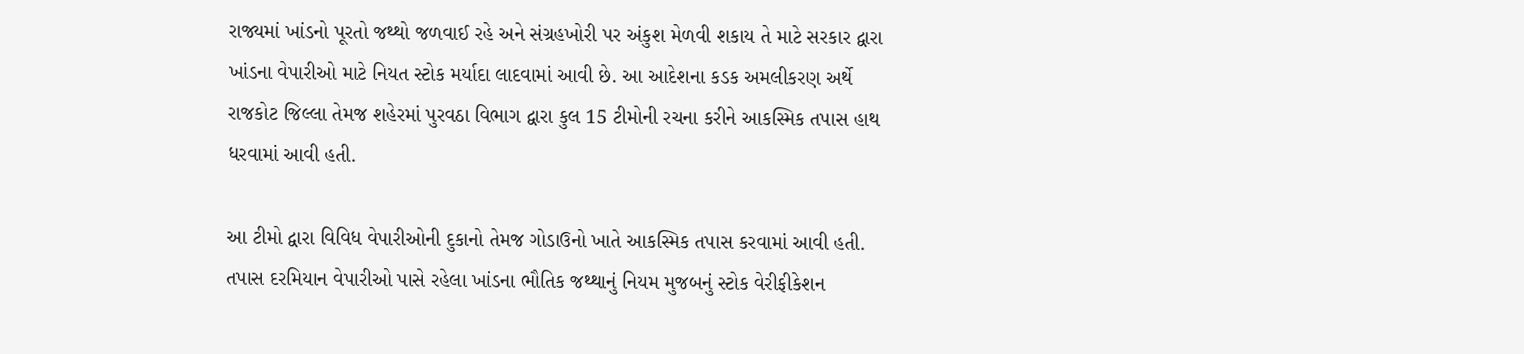રાજ્યમાં ખાંડનો પૂરતો જથ્થો જળવાઈ રહે અને સંગ્રહખોરી પર અંકુશ મેળવી શકાય તે માટે સરકાર દ્વારા ખાંડના વેપારીઓ માટે નિયત સ્ટોક મર્યાદા લાદવામાં આવી છે. આ આદેશના કડક અમલીકરણ અર્થે રાજકોટ જિલ્લા તેમજ શહેરમાં પુરવઠા વિભાગ દ્વારા કુલ 15 ટીમોની રચના કરીને આકસ્મિક તપાસ હાથ ધરવામાં આવી હતી.

આ ટીમો દ્વારા વિવિધ વેપારીઓની દુકાનો તેમજ ગોડાઉનો ખાતે આકસ્મિક તપાસ કરવામાં આવી હતી. તપાસ દરમિયાન વેપારીઓ પાસે રહેલા ખાંડના ભૌતિક જથ્થાનું નિયમ મુજબનું સ્ટોક વેરીફીકેશન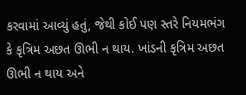કરવામાં આવ્યું હતું, જેથી કોઈ પણ સ્તરે નિયમભંગ કે કૃત્રિમ અછત ઊભી ન થાય. ખાંડની કૃત્રિમ અછત ઊભી ન થાય અને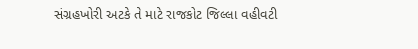સંગ્રહખોરી અટકે તે માટે રાજકોટ જિલ્લા વહીવટી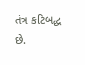તંત્ર કટિબદ્ધ છે.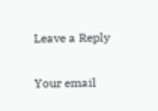Leave a Reply

Your email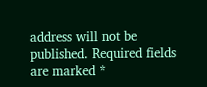address will not be published. Required fields are marked *